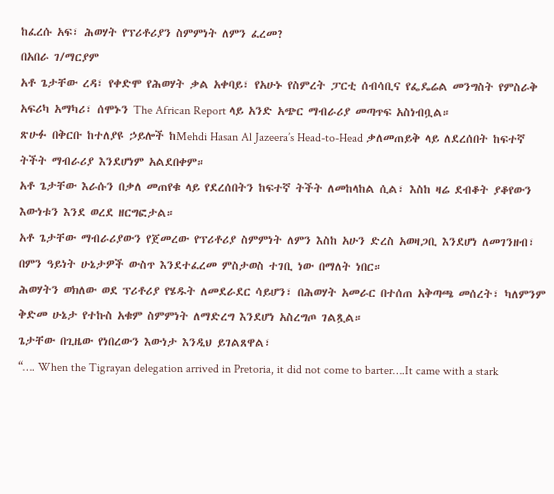ከፈረሱ አፍ፣ ሕወሃት የፕሪቶሪያን ስምምነት ለምን ፈረመ?
በአበራ ገ/ማርያም
አቶ ጌታቸው ረዳ፣ የቀድሞ የሕወሃት ቃል አቀባይ፣ የአሁኑ የስምረት ፓርቲ ሰብሳቢና የፌዴሬል መንግስት የምስራቅ አፍሪካ አማካሪ፣ ሰሞኑን The African Report ላይ አንድ አጭር ማብራሪያ መጣጥፍ አስነብቧል።
ጽሁፉ በቅርቡ ከተለያዩ ኃይሎች ከMehdi Hasan Al Jazeera’s Head-to-Head ቃለመጠይቅ ላይ ለደረሰበት ከፍተኛ ትችት ማብራሪያ እንደሆነም አልደበቀም።
አቶ ጌታቸው እራሱን በቃለ መጠየቁ ላይ የደረሰበትን ከፍተኛ ትችት ለመከላከል ሲል፣ እስከ ዛሬ ደብቆት ያቆየውን እውነቱን እንደ ወረደ ዘርግፎታል።
አቶ ጌታቸው ማብራሪያውን የጀመረው የፕሪቶሪያ ስምምነት ለምን እስከ አሁን ድረስ አወዛጋቢ እንደሆነ ለመገንዘብ፣ በምን ዓይነት ሁኔታዎች ውስጥ እንደተፈረመ ምስታወስ ተገቢ ነው በማለት ነበር።
ሕወሃትን ወክለው ወደ ፕሪቶሪያ የሄዱት ለመደራደር ሳይሆን፣ በሕወሃት አመራር በተሰጠ አቅጣጫ መሰረት፣ ካለምንም ቅድመ ሁኔታ የተኩስ አቁም ስምምነት ለማድረግ እንደሆነ አስረግጦ ገልጿል።
ጌታቸው በጊዜው የነበረውን እውነታ እንዲህ ይገልጸዋል፣
“…. When the Tigrayan delegation arrived in Pretoria, it did not come to barter….It came with a stark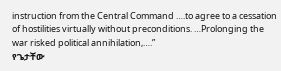instruction from the Central Command ….to agree to a cessation of hostilities virtually without preconditions. …Prolonging the war risked political annihilation,….”
የጌታቸው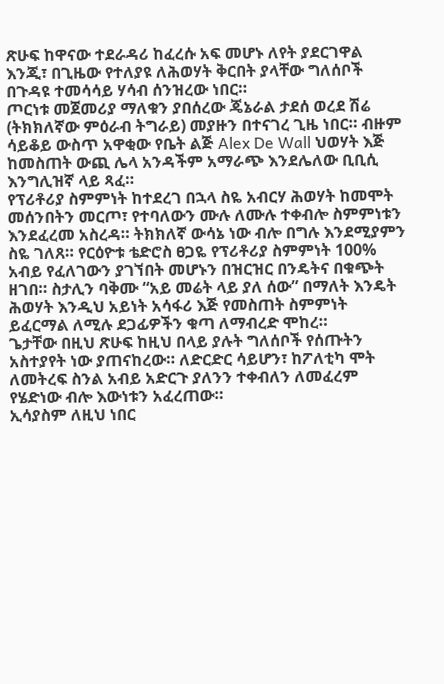ጽሁፍ ከዋናው ተደራዳሪ ከፈረሱ አፍ መሆኑ ለየት ያደርገዋል እንጂ፣ በጊዜው የተለያዩ ለሕወሃት ቅርበት ያላቸው ግለሰቦች በጉዳዩ ተመሳሳይ ሃሳብ ሰንዝረው ነበር።
ጦርነቱ መጀመሪያ ማለቁን ያበሰረው ጄኔራል ታደሰ ወረደ ሽሬ (ትክክለኛው ምዕራብ ትግራይ) መያዙን በተናገረ ጊዜ ነበር። ብዙም ሳይቆይ ውስጥ አዋቂው የቤት ልጅ Alex De Wall ህወሃት እጅ ከመስጠት ውጪ ሌላ አንዳችም አማራጭ እንደሌለው ቢቢሲ እንግሊዝኛ ላይ ጻፈ።
የፕሪቶሪያ ስምምነት ከተደረገ በኋላ ስዬ አብርሃ ሕወሃት ከመሞት መሰንበትን መርጦ፣ የተባለውን ሙሉ ለሙሉ ተቀብሎ ስምምነቱን እንደፈረመ አስረዳ። ትክክለኛ ውሳኔ ነው ብሎ በግሉ እንደሚያምን ስዬ ገለጸ። የርዕዮቱ ቴድሮስ ፀጋዬ የፕሪቶሪያ ስምምነት 100% አብይ የፈለገውን ያገኘበት መሆኑን በዝርዝር በንዴትና በቁጭት ዘገበ። ስታሊን ባቅሙ “አይ መሬት ላይ ያለ ሰው” በማለት እንዴት ሕወሃት እንዲህ አይነት አሳፋሪ እጅ የመስጠት ስምምነት ይፈርማል ለሚሉ ደጋፊዎችን ቁጣ ለማብረድ ሞከረ።
ጌታቸው በዚህ ጽሁፍ ከዚህ በላይ ያሉት ግለሰቦች የሰጡትን አስተያየት ነው ያጠናከረው። ለድርድር ሳይሆን፣ ከፖለቲካ ሞት ለመትረፍ ስንል አብይ አድርጉ ያለንን ተቀብለን ለመፈረም የሄድነው ብሎ እውነቱን አፈረጠው።
ኢሳያስም ለዚህ ነበር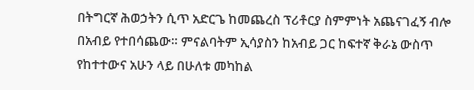በትግርኛ ሕወኃትን ሲጥ አድርጌ ከመጨረስ ፕሪቶርያ ስምምነት አጨናገፈኝ ብሎ በአብይ የተበሳጨው። ምናልባትም ኢሳያስን ከአብይ ጋር ከፍተኛ ቅራኔ ውስጥ የከተተውና አሁን ላይ በሁለቱ መካከል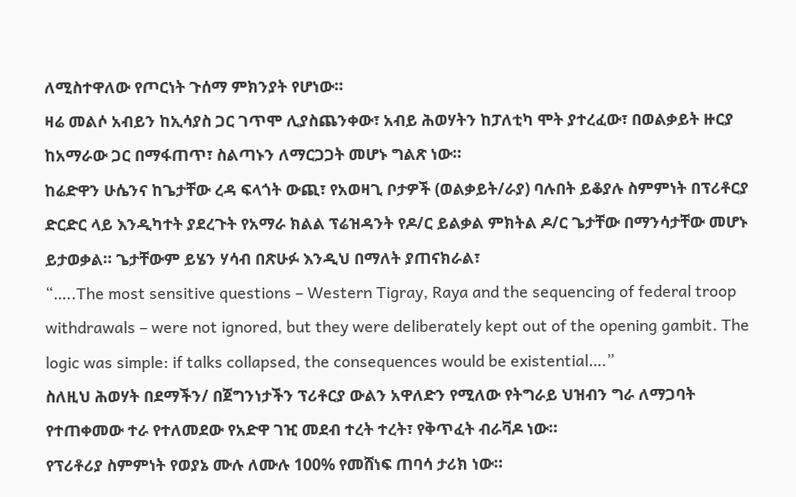ለሚስተዋለው የጦርነት ጉሰማ ምክንያት የሆነው።
ዛሬ መልሶ አብይን ከኢሳያስ ጋር ገጥሞ ሊያስጨንቀው፣ አብይ ሕወሃትን ከፓለቲካ ሞት ያተረፈው፣ በወልቃይት ዙርያ ከአማራው ጋር በማፋጠጥ፣ ስልጣኑን ለማርጋጋት መሆኑ ግልጽ ነው።
ከሬድዋን ሁሴንና ከጌታቸው ረዳ ፍላጎት ውጪ፣ የአወዛጊ ቦታዎች (ወልቃይት/ራያ) ባሉበት ይቆያሉ ስምምነት በፕሪቶርያ ድርድር ላይ እንዲካተት ያደረጉት የአማራ ክልል ፕሬዝዳንት የዶ/ር ይልቃል ምክትል ዶ/ር ጌታቸው በማንሳታቸው መሆኑ ይታወቃል። ጌታቸውም ይሄን ሃሳብ በጽሁፉ እንዲህ በማለት ያጠናክራል፣
“…..The most sensitive questions – Western Tigray, Raya and the sequencing of federal troop withdrawals – were not ignored, but they were deliberately kept out of the opening gambit. The logic was simple: if talks collapsed, the consequences would be existential….”
ስለዚህ ሕወሃት በደማችን/ በጀግንነታችን ፕሪቶርያ ውልን አዋለድን የሚለው የትግራይ ህዝብን ግራ ለማጋባት የተጠቀመው ተራ የተለመደው የአድዋ ገዢ መደብ ተረት ተረት፣ የቅጥፈት ብራቫዶ ነው።
የፕሪቶሪያ ስምምነት የወያኔ ሙሉ ለሙሉ 100% የመሸነፍ ጠባሳ ታሪክ ነው።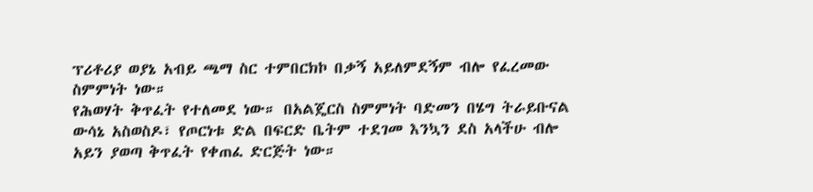ፕሪቶሪያ ወያኔ አብይ ጫማ ስር ተምበርክኮ በቃኝ አይለምደኝም ብሎ የፈረመው ስምምነት ነው።
የሕወሃት ቅጥፈት የተለመደ ነው። በአልጄርስ ስምምነት ባድመን በሄግ ትራይቡናል ውሳኔ አስወስዶ፣ የጦርነቱ ድል በፍርድ ቤትም ተደገመ እንኳን ደስ አላችሁ ብሎ አይን ያወጣ ቅጥፈት የቀጠፈ ድርጅት ነው።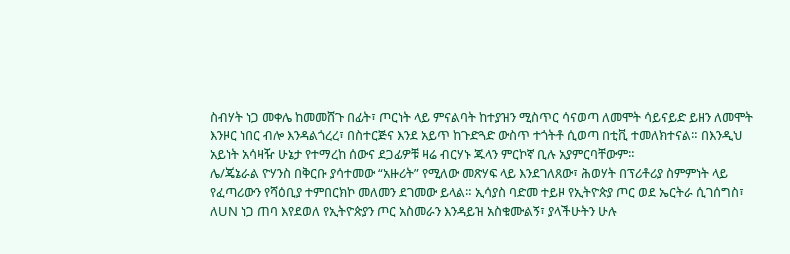ስብሃት ነጋ መቀሌ ከመመሸጉ በፊት፣ ጦርነት ላይ ምናልባት ከተያዝን ሚስጥር ሳናወጣ ለመሞት ሳይናይድ ይዘን ለመሞት እንዞር ነበር ብሎ እንዳልጎረረ፣ በስተርጅና እንደ አይጥ ከጉድጓድ ውስጥ ተጎትቶ ሲወጣ በቲቪ ተመለክተናል። በእንዲህ አይነት አሳዛዥ ሁኔታ የተማረከ ሰውና ደጋፊዎቹ ዛሬ ብርሃኑ ጁላን ምርኮኛ ቢሉ አያምርባቸውም።
ሌ/ጄኔራል ዮሃንስ በቅርቡ ያሳተመው “አዙሪት” የሚለው መጽሃፍ ላይ እንደገለጸው፣ ሕወሃት በፕሪቶሪያ ስምምነት ላይ የፈጣሪውን የሻዕቢያ ተምበርክኮ መለመን ደገመው ይላል። ኢሳያስ ባድመ ተይዞ የኢትዮጵያ ጦር ወደ ኤርትራ ሲገሰግስ፣ ለUN ነጋ ጠባ እየደወለ የኢትዮጵያን ጦር አስመራን እንዳይዝ አስቁሙልኝ፣ ያላችሁትን ሁሉ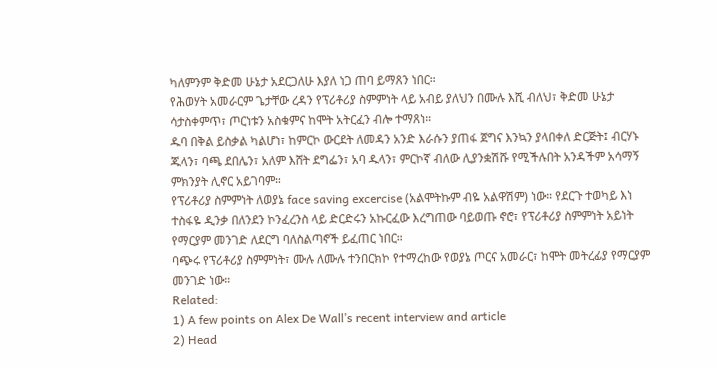ካለምንም ቅድመ ሁኔታ አደርጋለሁ እያለ ነጋ ጠባ ይማጸን ነበር።
የሕወሃት አመራርም ጌታቸው ረዳን የፕሪቶሪያ ስምምነት ላይ አብይ ያለህን በሙሉ እሺ ብለህ፣ ቅድመ ሁኔታ ሳታስቀምጥ፣ ጦርነቱን አስቁምና ከሞት አትርፈን ብሎ ተማጸነ።
ዱባ በቅል ይስቃል ካልሆነ፣ ከምርኮ ውርደት ለመዳን አንድ እራሱን ያጠፋ ጀግና እንኳን ያላበቀለ ድርጅት፤ ብርሃኑ ጁላን፣ ባጫ ደበሌን፣ አለም እሸት ደግፌን፣ አባ ዱላን፣ ምርኮኛ ብለው ሊያንቋሽሹ የሚችሉበት አንዳችም አሳማኝ ምክንያት ሊኖር አይገባም።
የፕሪቶሪያ ስምምነት ለወያኔ face saving excercise (አልሞትኩም ብዬ አልዋሽም) ነው። የደርጉ ተወካይ እነ ተስፋዬ ዲንቃ በለንደን ኮንፈረንስ ላይ ድርድሩን አኩርፈው እረግጠው ባይወጡ ኖሮ፣ የፕሪቶሪያ ስምምነት አይነት የማርያም መንገድ ለደርግ ባለስልጣኖች ይፈጠር ነበር።
ባጭሩ የፕሪቶሪያ ስምምነት፣ ሙሉ ለሙሉ ተንበርክኮ የተማረከው የወያኔ ጦርና አመራር፣ ከሞት መትረፊያ የማርያም መንገድ ነው።
Related:
1) A few points on Alex De Wall’s recent interview and article
2) Head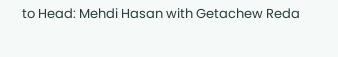to Head: Mehdi Hasan with Getachew Reda